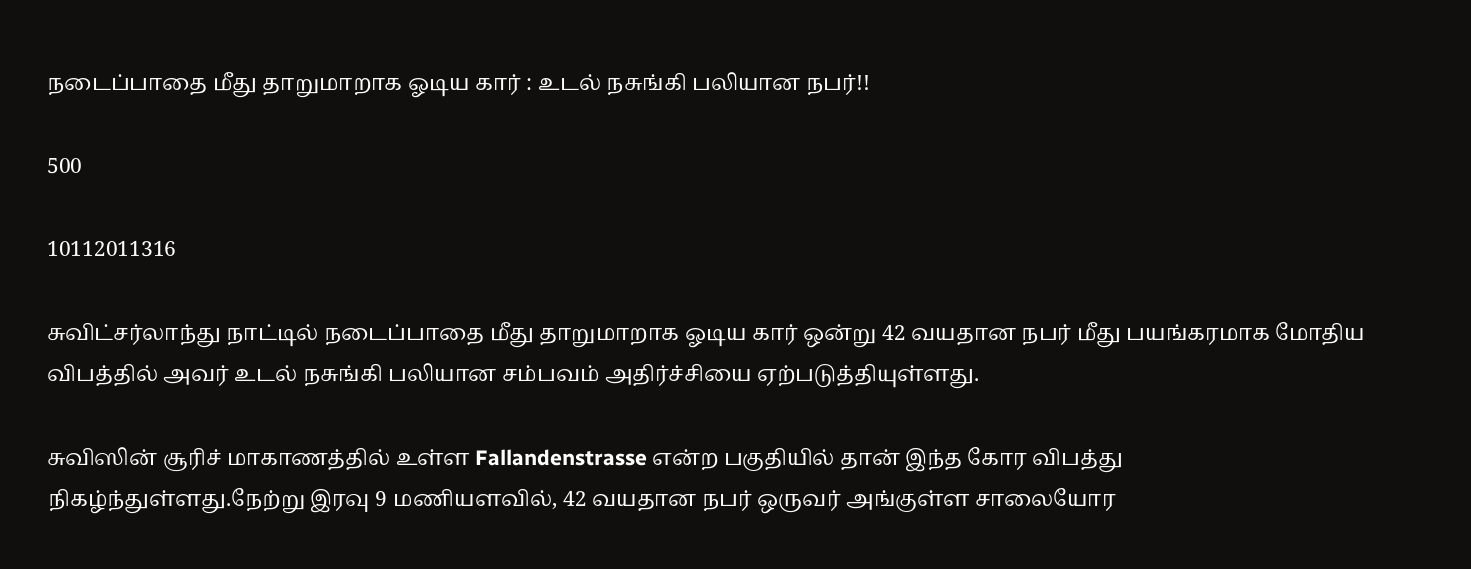நடைப்பாதை மீது தாறுமாறாக ஓடிய கார் : உடல் நசுங்கி பலியான நபர்!!

500

10112011316

சுவிட்சர்லாந்து நாட்டில் நடைப்பாதை மீது தாறுமாறாக ஓடிய கார் ஒன்று 42 வயதான நபர் மீது பயங்கரமாக மோதிய விபத்தில் அவர் உடல் நசுங்கி பலியான சம்பவம் அதிர்ச்சியை ஏற்படுத்தியுள்ளது.

சுவிஸின் சூரிச் மாகாணத்தில் உள்ள Fallandenstrasse என்ற பகுதியில் தான் இந்த கோர விபத்து நிகழ்ந்துள்ளது.நேற்று இரவு 9 மணியளவில், 42 வயதான நபர் ஒருவர் அங்குள்ள சாலையோர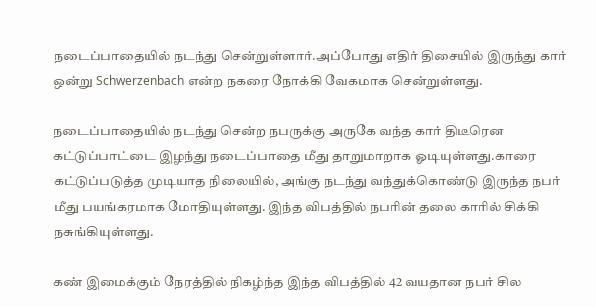நடைப்பாதையில் நடந்து சென்றுள்ளார்.அப்போது எதிர் திசையில் இருந்து கார் ஒன்று Schwerzenbach என்ற நகரை நோக்கி வேகமாக சென்றுள்ளது.

நடைப்பாதையில் நடந்து சென்ற நபருக்கு அருகே வந்த கார் திடீரென கட்டுப்பாட்டை இழந்து நடைப்பாதை மீது தாறுமாறாக ஓடியுள்ளது.காரை கட்டுப்படுத்த முடியாத நிலையில், அங்கு நடந்து வந்துக்கொண்டு இருந்த நபர் மீது பயங்கரமாக மோதியுள்ளது. இந்த விபத்தில் நபரின் தலை காரில் சிக்கி நசுங்கியுள்ளது.

கண் இமைக்கும் நேரத்தில் நிகழ்ந்த இந்த விபத்தில் 42 வயதான நபர் சில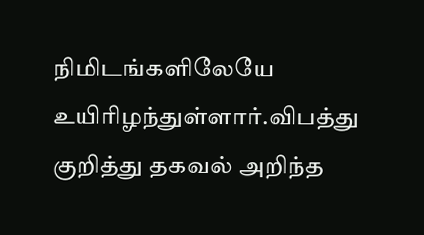நிமிடங்களிலேயே உயிரிழந்துள்ளார்.விபத்து குறித்து தகவல் அறிந்த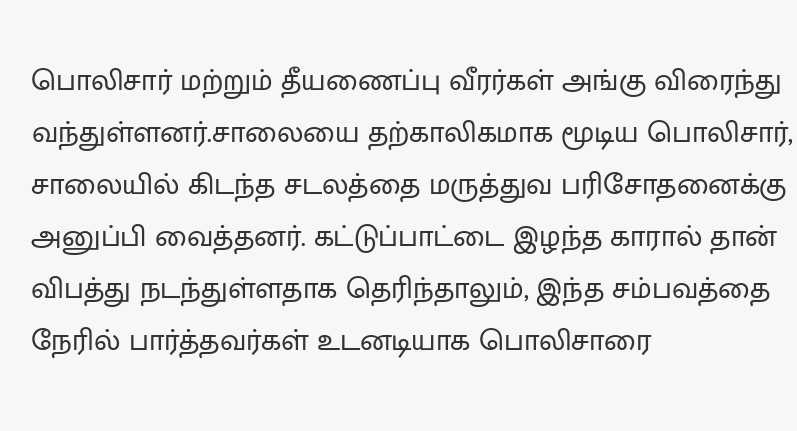பொலிசார் மற்றும் தீயணைப்பு வீரர்கள் அங்கு விரைந்து வந்துள்ளனர்.சாலையை தற்காலிகமாக மூடிய பொலிசார், சாலையில் கிடந்த சடலத்தை மருத்துவ பரிசோதனைக்கு அனுப்பி வைத்தனர். கட்டுப்பாட்டை இழந்த காரால் தான் விபத்து நடந்துள்ளதாக தெரிந்தாலும், இந்த சம்பவத்தை நேரில் பார்த்தவர்கள் உடனடியாக பொலிசாரை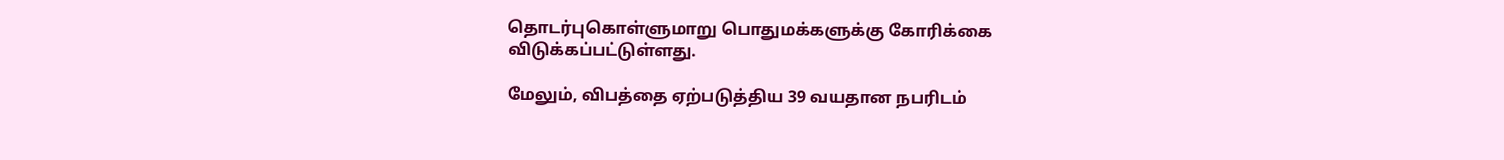தொடர்புகொள்ளுமாறு பொதுமக்களுக்கு கோரிக்கை விடுக்கப்பட்டுள்ளது.

மேலும், விபத்தை ஏற்படுத்திய 39 வயதான நபரிடம்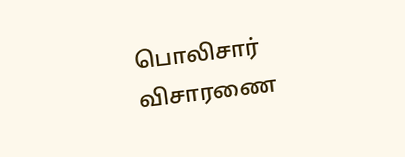பொலிசார் விசாரணை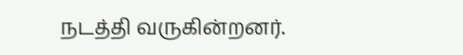நடத்தி வருகின்றனர்.